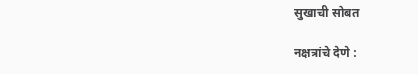सुखाची सोबत

नक्षत्रांचे देणे :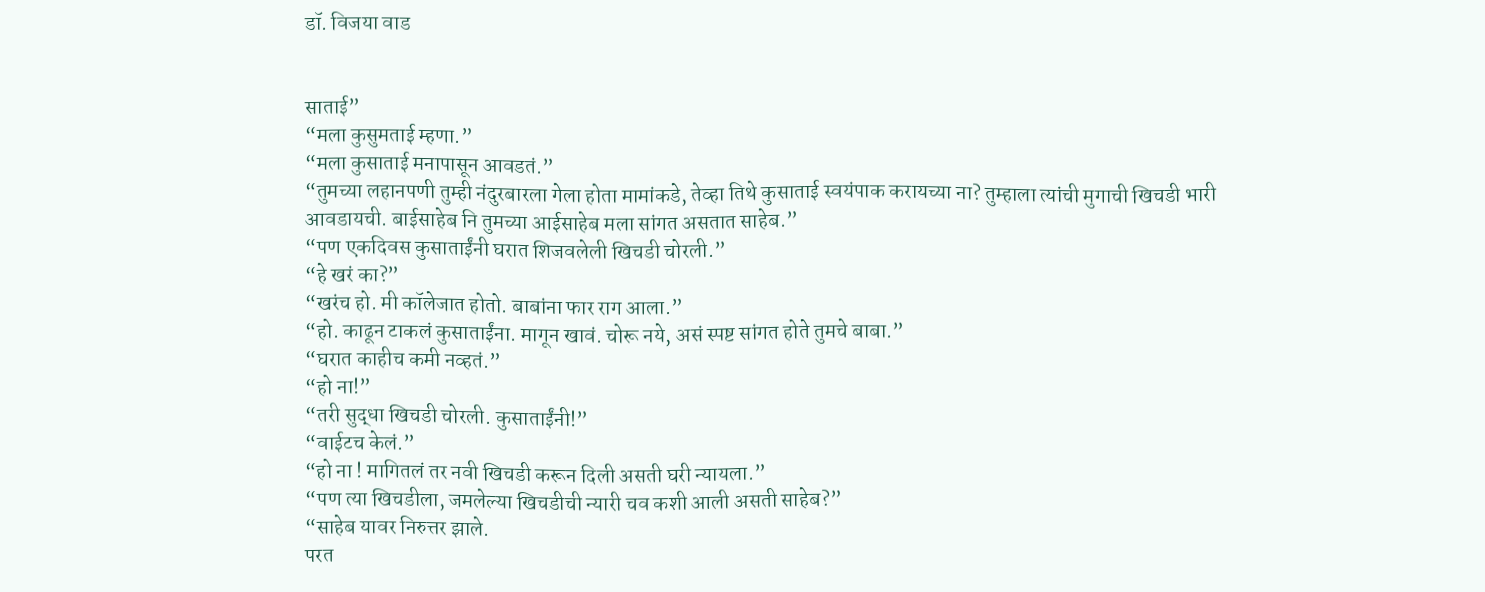डॉ. विजया वाड


साताई”
“मला कुसुमताई म्हणा.”
“मला कुसाताई मनापासून आवडतं.”
“तुमच्या लहानपणी तुम्ही नंदुरबारला गेला होता मामांकडे, तेव्हा तिथे कुसाताई स्वयंपाक करायच्या ना? तुम्हाला त्यांची मुगाची खिचडी भारी आवडायची. बाईसाहेब नि तुमच्या आईसाहेब मला सांगत असतात साहेब.”
“पण एकदिवस कुसाताईंनी घरात शिजवलेली खिचडी चोरली.”
“हे खरं का?”
“खरंच हो. मी कॉलेजात होतो. बाबांना फार राग आला.”
“हो. काढून टाकलं कुसाताईंना. मागून खावं. चोरू नये, असं स्पष्ट सांगत होते तुमचे बाबा.”
“घरात काहीच कमी नव्हतं.”
“हो ना!”
“तरी सुद्धा खिचडी चोरली. कुसाताईंनी!”
“वाईटच केलं.”
“हो ना ! मागितलं तर नवी खिचडी करून दिली असती घरी न्यायला.”
“पण त्या खिचडीला, जमलेल्या खिचडीची न्यारी चव कशी आली असती साहेब?”
“साहेब यावर निरुत्तर झाले.
परत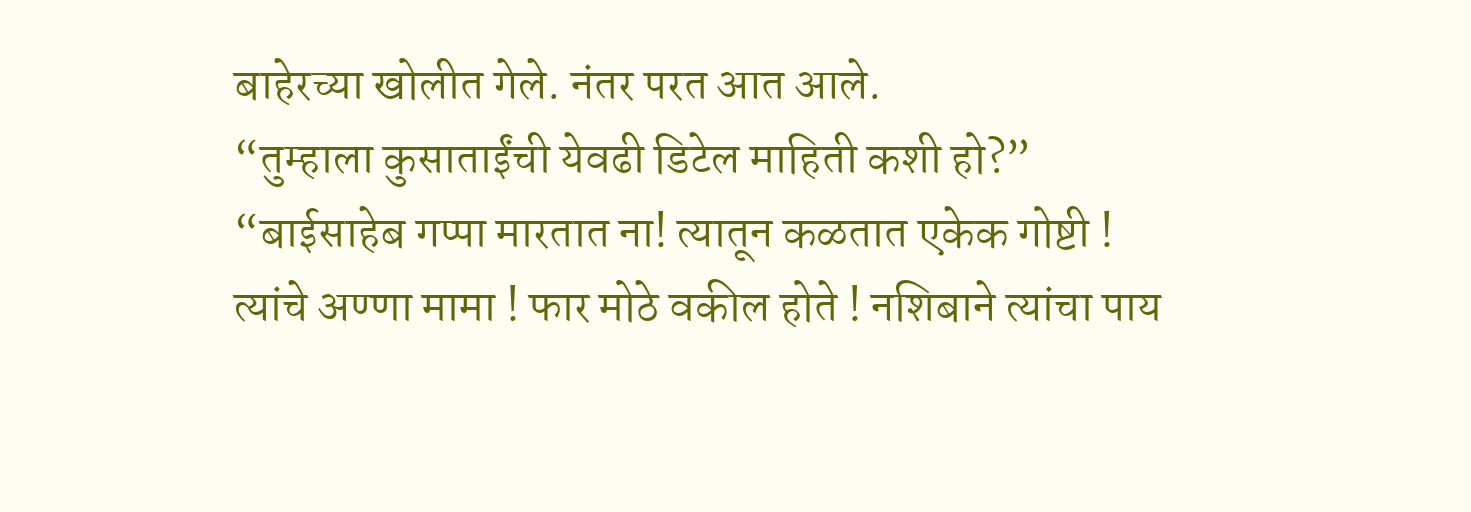बाहेरच्या खोलीत गेले. नंतर परत आत आले.
“तुम्हाला कुसाताईंची येवढी डिटेल माहिती कशी हो?”
“बाईसाहेब गप्पा मारतात ना! त्यातून कळतात एकेक गोष्टी !
त्यांचे अण्णा मामा ! फार मोठे वकील होते ! नशिबाने त्यांचा पाय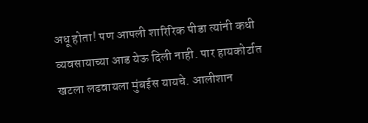अधू होता! पण आपली शारिरिक पीडा त्यांनी कधी व्यवसायाच्या आड येऊ दिली नाही. पार हायकोर्टात खटला लढवायला मुंबईस यायचे. आलीशान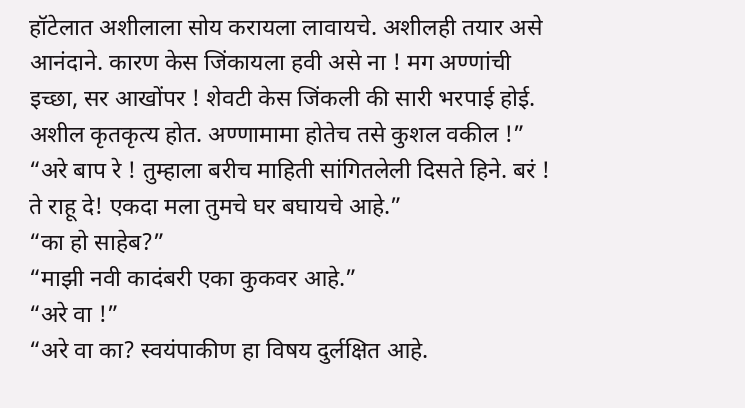हॉटेलात अशीलाला सोय करायला लावायचे. अशीलही तयार असे आनंदाने. कारण केस जिंकायला हवी असे ना ! मग अण्णांची इच्छा, सर आखोंपर ! शेवटी केस जिंकली की सारी भरपाई होई. अशील कृतकृत्य होत. अण्णामामा होतेच तसे कुशल वकील !”
“अरे बाप रे ! तुम्हाला बरीच माहिती सांगितलेली दिसते हिने. बरं ! ते राहू दे! एकदा मला तुमचे घर बघायचे आहे.”
“का हो साहेब?”
“माझी नवी कादंबरी एका कुकवर आहे.”
“अरे वा !”
“अरे वा का? स्वयंपाकीण हा विषय दुर्लक्षित आहे.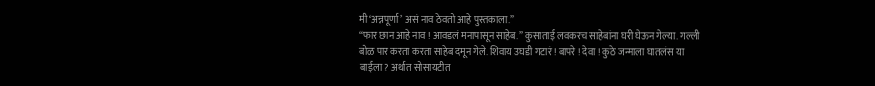मी ‘अन्नपूर्णा’ असं नाव ठेवतो आहे पुस्तकाला.”
“फार छान आहे नाव ! आवडलं मनापासून साहेब.” कुसाताई लवकरच साहेबांना घरी घेऊन गेल्या. गल्ली बोळ पार करता करता साहेब दमून गेले. शिवाय उघडी गटारं ! बापरे ! देवा ! कुठे जन्माला घातलंस या बाईला? अर्थात सोसायटीत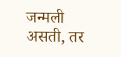जन्मली असती, तर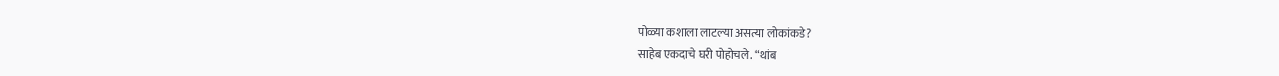पोळ्या कशाला लाटल्या असत्या लोकांकडे?
साहेब एकदाचे घरी पोहोचले. “थांब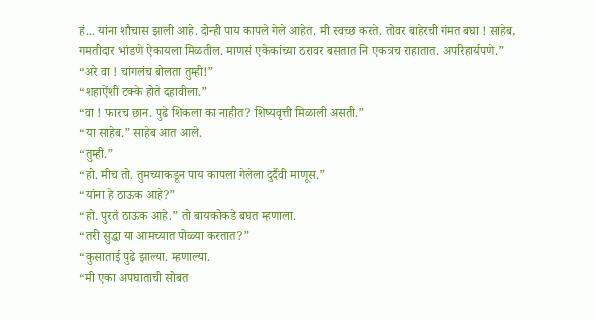हं... यांना शौचास झाली आहे. दोन्ही पाय कापले गेले आहेत. मी स्वच्छ करते. तोवर बाहेरची गंमत बघा ! साहेब, गमतीदार भांडणे ऐकायला मिळतील. माणसं एकेकांच्या ठरावर बसतात नि एकत्रच राहातात. अपरिहार्यपणे.”
“अरे वा ! चांगलंच बोलता तुम्ही!”
“शहाऐंशी टक्के होते दहावीला.”
“वा ! फारच छान. पुढे शिकला का नाहीत? शिष्यवृत्ती मिळाली असती.”
“या साहेब.” साहेब आत आले.
“तुम्ही.”
“हो. मीच तो. तुमच्याकडून पाय कापला गेलेला दुर्दैवी माणूस.”
“यांना हे ठाऊक आहे?”
“हो. पुरतं ठाऊक आहे.” तो बायकोकडे बघत म्हणाला.
“तरी सुद्धा या आमच्यात पोळ्या करतात?”
“कुसाताई पुढे झाल्या. म्हणाल्या.
“मी एका अपघाताची सोबत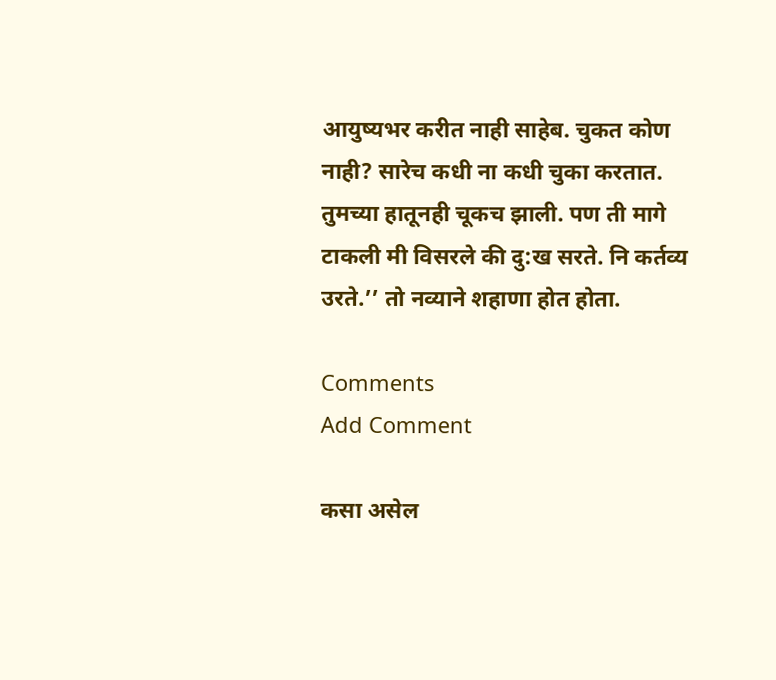आयुष्यभर करीत नाही साहेब. चुकत कोण नाही? सारेच कधी ना कधी चुका करतात. तुमच्या हातूनही चूकच झाली. पण ती मागे टाकली मी विसरले की दु:ख सरते. नि कर्तव्य उरते.’’ तो नव्याने शहाणा होत होता.

Comments
Add Comment

कसा असेल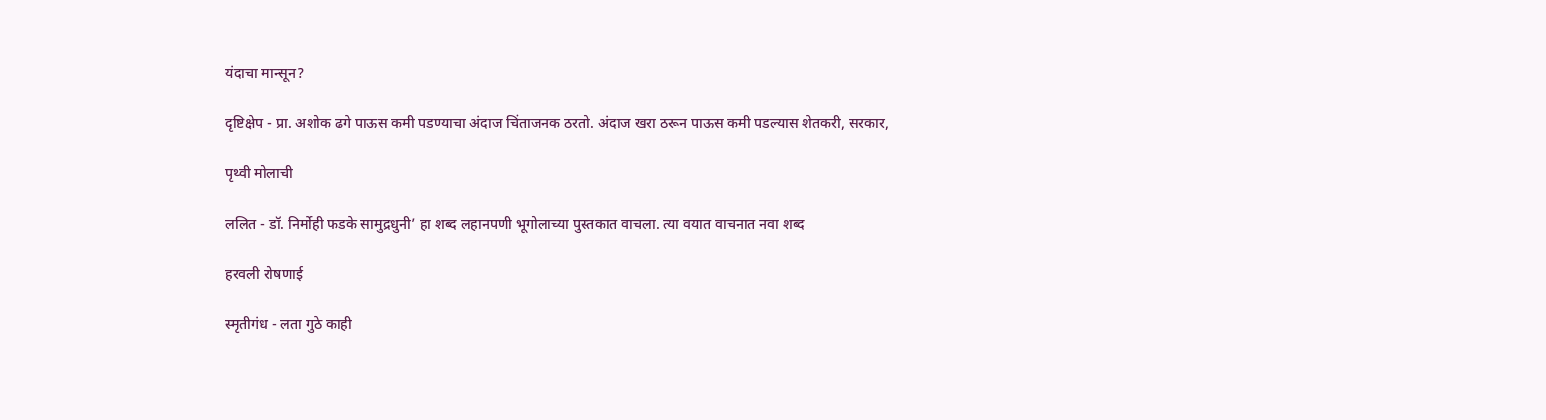यंदाचा मान्सून?

दृष्टिक्षेप - प्रा. अशोक ढगे पाऊस कमी पडण्याचा अंदाज चिंताजनक ठरतो. अंदाज खरा ठरून पाऊस कमी पडल्यास शेतकरी, सरकार,

पृथ्वी मोलाची

ललित - डॉ. निर्मोही फडके सामुद्रधुनी’ हा शब्द लहानपणी भूगोलाच्या पुस्तकात वाचला. त्या वयात वाचनात नवा शब्द

हरवली रोषणाई

स्मृतीगंध - लता गुठे काही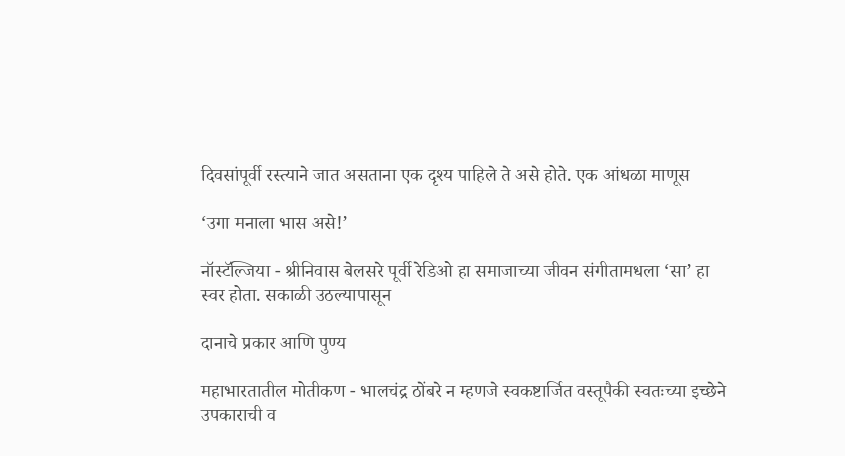दिवसांपूर्वी रस्त्याने जात असताना एक दृश्य पाहिले ते असे होते. एक आंधळा माणूस

‘उगा मनाला भास असे!’

नॉस्टॅल्जिया - श्रीनिवास बेलसरे पूर्वी रेडिओ हा समाजाच्या जीवन संगीतामधला ‘सा’ हा स्वर होता. सकाळी उठल्यापासून

दानाचे प्रकार आणि पुण्य

महाभारतातील मोतीकण - भालचंद्र ठोंबरे न म्हणजे स्वकष्टार्जित वस्तूपैकी स्वतःच्या इच्छेने उपकाराची व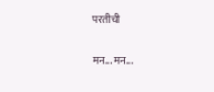परतीची

मन... मन...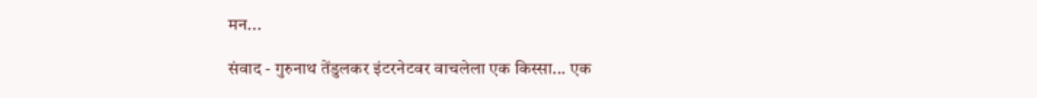मन...

संवाद - गुरुनाथ तेंडुलकर इंटरनेटवर वाचलेला एक किस्सा... एक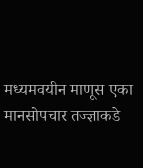मध्यमवयीन माणूस एका मानसोपचार तज्ज्ञाकडे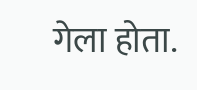गेला होता.